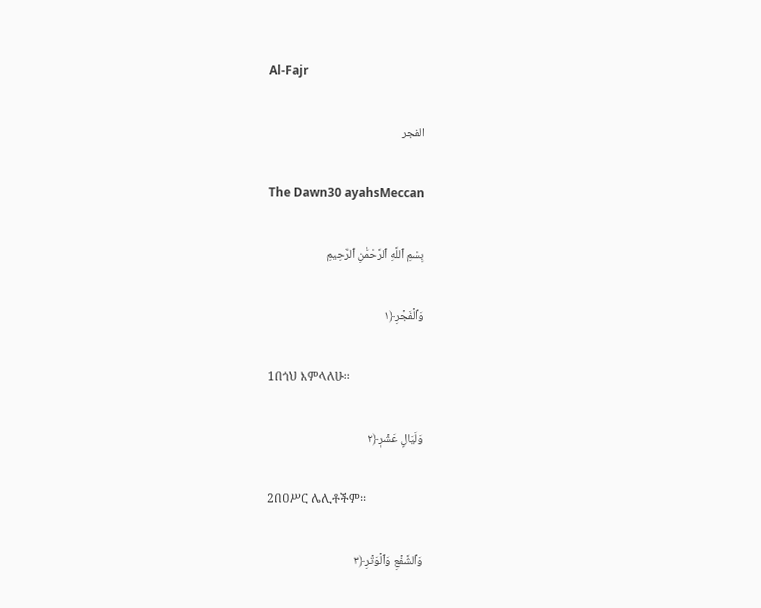Al-Fajr

الفجر

The Dawn30 ayahsMeccan

بِسْمِ ٱللَّهِ ٱلرَّحْمَٰنِ ٱلرَّحِيمِ

وَٱلۡفَجۡرِ﴿١

1በጎህ እምላለሁ፡፡

وَلَيَالٍ عَشۡرٖ﴿٢

2በዐሥር ሌሊቶችም፡፡

وَٱلشَّفۡعِ وَٱلۡوَتۡرِ﴿٣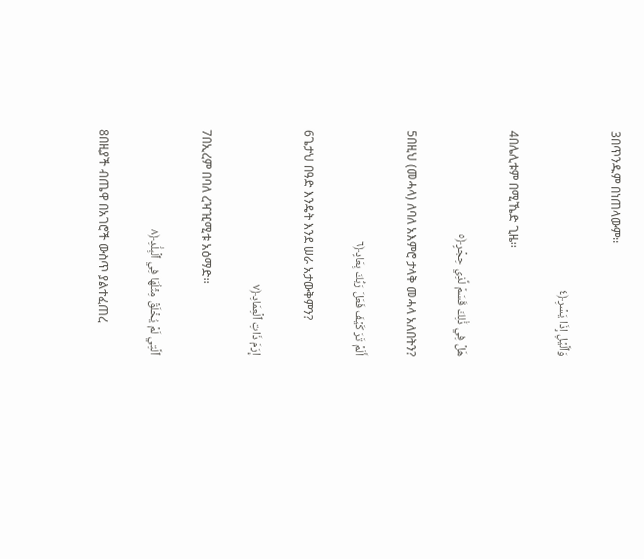3በጥንዱም በነጠላውም፡፡

وَٱلَّيۡلِ إِذَا يَسۡرِ﴿٤

4በሌሊቱም በሚኼድ ጊዜ፡፡

هَلۡ فِي ذَٰلِكَ قَسَمٞ لِّذِي حِجۡرٍ﴿٥

5በዚህ (መሓላ) ለባለ አእምሮ ታላቅ መሓላ አለበትን?

أَلَمۡ تَرَ كَيۡفَ فَعَلَ رَبُّكَ بِعَادٍ﴿٦

6ጌታህ በዓድ እንዴት እንደ ሠራ አታውቅምን?

إِرَمَ ذَاتِ ٱلۡعِمَادِ﴿٧

7በኢረም በባለ ረዣዢሚቱ አዕማድ፡፡

ٱلَّتِي لَمۡ يُخۡلَقۡ مِثۡلُهَا فِي ٱلۡبِلَٰدِ﴿٨

8በዚያች ብጤዋ በአገሮች ውስጥ ያልተፈጠረ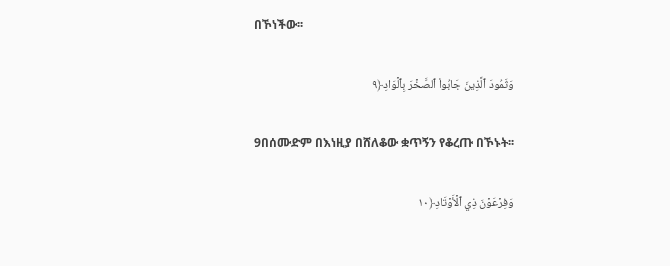በኾነችው፡፡

وَثَمُودَ ٱلَّذِينَ جَابُواْ ٱلصَّخۡرَ بِٱلۡوَادِ﴿٩

9በሰሙድም በእነዚያ በሸለቆው ቋጥኝን የቆረጡ በኾኑት፡፡

وَفِرۡعَوۡنَ ذِي ٱلۡأَوۡتَادِ﴿١٠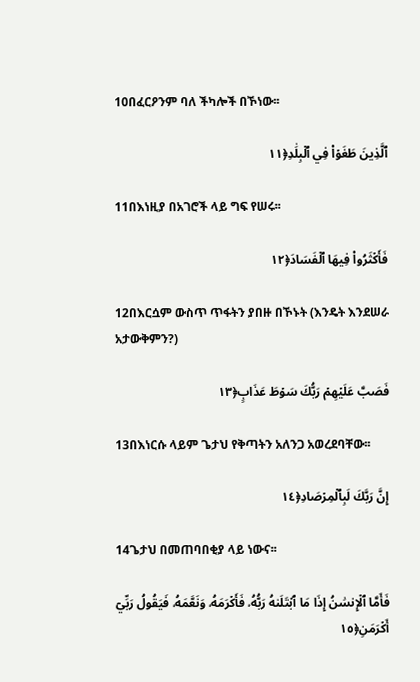10በፈርዖንም ባለ ችካሎች በኾነው፡፡

ٱلَّذِينَ طَغَوۡاْ فِي ٱلۡبِلَٰدِ﴿١١

11በእነዚያ በአገሮች ላይ ግፍ የሠሩ፡፡

فَأَكۡثَرُواْ فِيهَا ٱلۡفَسَادَ﴿١٢

12በእርሷም ውስጥ ጥፋትን ያበዙ በኾኑት (እንዴት እንደሠራ አታውቅምን?)

فَصَبَّ عَلَيۡهِمۡ رَبُّكَ سَوۡطَ عَذَابٍ﴿١٣

13በእነርሱ ላይም ጌታህ የቅጣትን አለንጋ አወረደባቸው፡፡

إِنَّ رَبَّكَ لَبِٱلۡمِرۡصَادِ﴿١٤

14ጌታህ በመጠባበቂያ ላይ ነውና፡፡

فَأَمَّا ٱلۡإِنسَٰنُ إِذَا مَا ٱبۡتَلَىٰهُ رَبُّهُۥ فَأَكۡرَمَهُۥ وَنَعَّمَهُۥ فَيَقُولُ رَبِّيٓ أَكۡرَمَنِ﴿١٥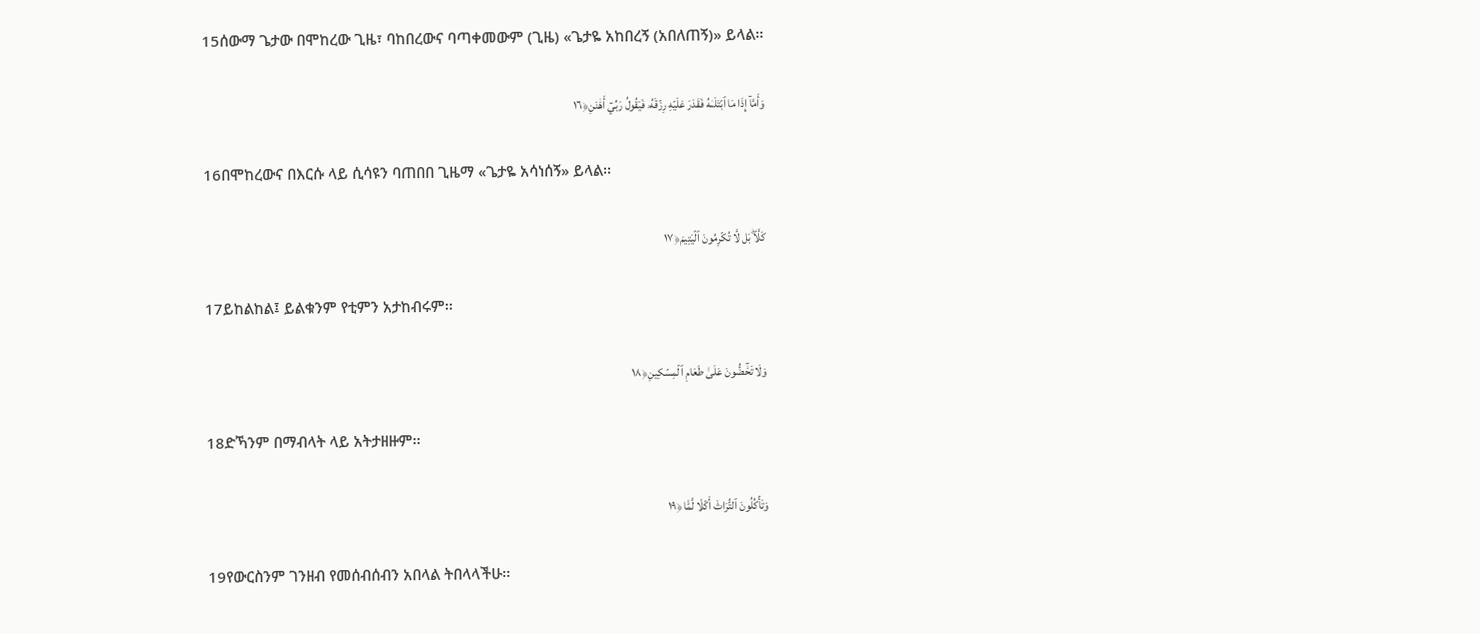15ሰውማ ጌታው በሞከረው ጊዜ፣ ባከበረውና ባጣቀመውም (ጊዜ) «ጌታዬ አከበረኝ (አበለጠኝ)» ይላል፡፡

وَأَمَّآ إِذَا مَا ٱبۡتَلَىٰهُ فَقَدَرَ عَلَيۡهِ رِزۡقَهُۥ فَيَقُولُ رَبِّيٓ أَهَٰنَنِ﴿١٦

16በሞከረውና በእርሱ ላይ ሲሳዩን ባጠበበ ጊዜማ «ጌታዬ አሳነሰኝ» ይላል፡፡

كَلَّاۖ بَل لَّا تُكۡرِمُونَ ٱلۡيَتِيمَ﴿١٧

17ይከልከል፤ ይልቁንም የቲምን አታከብሩም፡፡

وَلَا تَحَٰٓضُّونَ عَلَىٰ طَعَامِ ٱلۡمِسۡكِينِ﴿١٨

18ድኻንም በማብላት ላይ አትታዘዙም፡፡

وَتَأۡكُلُونَ ٱلتُّرَاثَ أَكۡلٗا لَّمّٗا﴿١٩

19የውርስንም ገንዘብ የመሰብሰብን አበላል ትበላላችሁ፡፡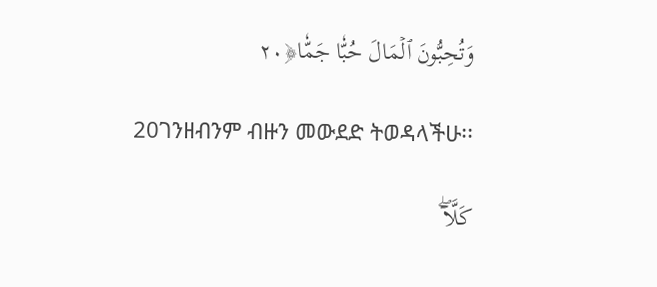وَتُحِبُّونَ ٱلۡمَالَ حُبّٗا جَمّٗا﴿٢٠

20ገንዘብንም ብዙን መውደድ ትወዳላችሁ፡፡

كَلَّآۖ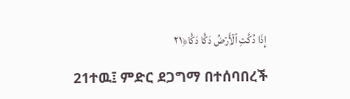إِذَا دُكَّتِ ٱلۡأَرۡضُ دَكّٗا دَكّٗا﴿٢١

21ተዉ፤ ምድር ደጋግማ በተሰባበረች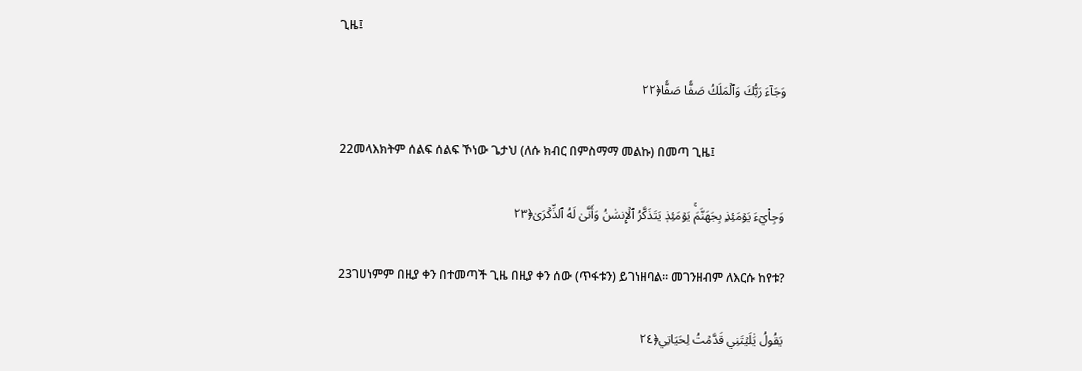ጊዜ፤

وَجَآءَ رَبُّكَ وَٱلۡمَلَكُ صَفّٗا صَفّٗا﴿٢٢

22መላእክትም ሰልፍ ሰልፍ ኾነው ጌታህ (ለሱ ክብር በምስማማ መልኩ) በመጣ ጊዜ፤

وَجِاْيٓءَ يَوۡمَئِذِۭ بِجَهَنَّمَۚ يَوۡمَئِذٖ يَتَذَكَّرُ ٱلۡإِنسَٰنُ وَأَنَّىٰ لَهُ ٱلذِّكۡرَىٰ﴿٢٣

23ገሀነምም በዚያ ቀን በተመጣች ጊዜ በዚያ ቀን ሰው (ጥፋቱን) ይገነዘባል፡፡ መገንዘብም ለእርሱ ከየቱ?

يَقُولُ يَٰلَيۡتَنِي قَدَّمۡتُ لِحَيَاتِي﴿٢٤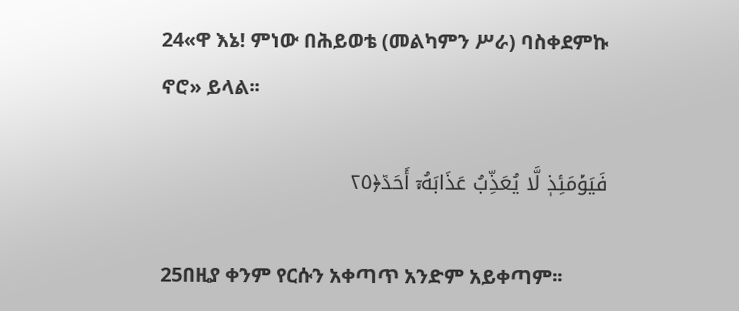24«ዋ እኔ! ምነው በሕይወቴ (መልካምን ሥራ) ባስቀደምኩ ኖሮ» ይላል፡፡

فَيَوۡمَئِذٖ لَّا يُعَذِّبُ عَذَابَهُۥٓ أَحَدٞ﴿٢٥

25በዚያ ቀንም የርሱን አቀጣጥ አንድም አይቀጣም፡፡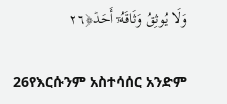وَلَا يُوثِقُ وَثَاقَهُۥٓ أَحَدٞ﴿٢٦

26የእርሱንም አስተሳሰር አንድም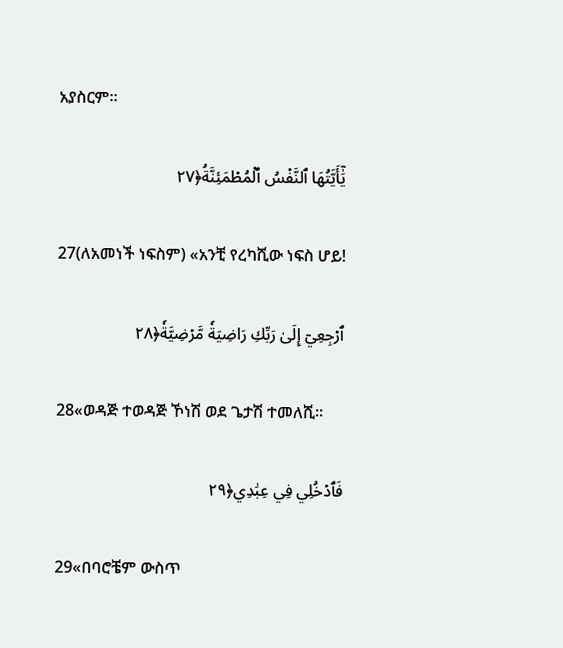አያስርም፡፡

يَٰٓأَيَّتُهَا ٱلنَّفۡسُ ٱلۡمُطۡمَئِنَّةُ﴿٢٧

27(ለአመነች ነፍስም) «አንቺ የረካሺው ነፍስ ሆይ!

ٱرۡجِعِيٓ إِلَىٰ رَبِّكِ رَاضِيَةٗ مَّرۡضِيَّةٗ﴿٢٨

28«ወዳጅ ተወዳጅ ኾነሽ ወደ ጌታሽ ተመለሺ፡፡

فَٱدۡخُلِي فِي عِبَٰدِي﴿٢٩

29«በባሮቼም ውስጥ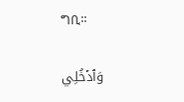ግቢ፡፡

وَٱدۡخُلِي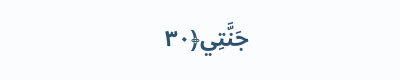جَنَّتِي﴿٣٠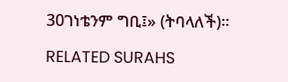30ገነቴንም ግቢ፤» (ትባላለች)፡፡

RELATED SURAHS